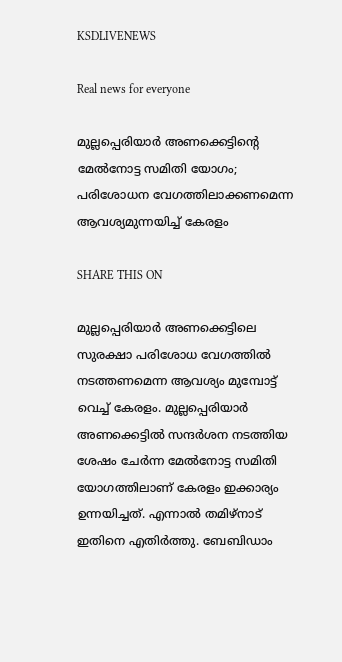KSDLIVENEWS

Real news for everyone

മുല്ലപ്പെരിയാര്‍ അണക്കെട്ടിന്റെ മേല്‍നോട്ട സമിതി യോഗം; പരിശോധന വേഗത്തിലാക്കണമെന്ന ആവശ്യമുന്നയിച്ച്‌ കേരളം

SHARE THIS ON

മുല്ലപ്പെരിയാർ അണക്കെട്ടിലെ സുരക്ഷാ പരിശോധ വേഗത്തിൽ നടത്തണമെന്ന ആവശ്യം മുമ്പോട്ട് വെച്ച് കേരളം. മുല്ലപ്പെരിയാർ അണക്കെട്ടിൽ സന്ദർശന നടത്തിയ ശേഷം ചേർന്ന മേൽനോട്ട സമിതി യോഗത്തിലാണ് കേരളം ഇക്കാര്യം ഉന്നയിച്ചത്. എന്നാൽ തമിഴ്നാട് ഇതിനെ എതിർത്തു. ബേബിഡാം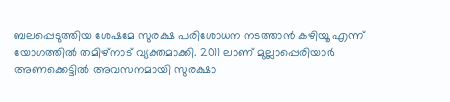ബലപ്പെടുത്തിയ ശേഷമേ സുരക്ഷ പരിശോധന നടത്താൻ കഴിയൂ എന്ന് യോഗത്തിൽ തമിഴ്നാട് വ്യക്തമാക്കി. 2011 ലാണ് മുല്ലാപ്പെരിയാർ അണക്കെട്ടിൽ അവസനമായി സുരക്ഷാ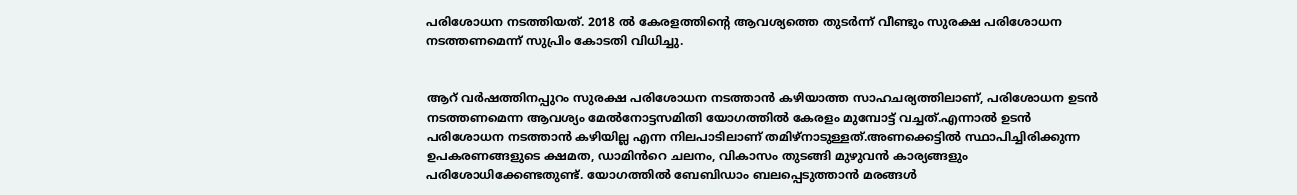പരിശോധന നടത്തിയത്. 2018 ൽ കേരളത്തിൻ്റെ ആവശ്യത്തെ തുടർന്ന് വീണ്ടും സുരക്ഷ പരിശോധന നടത്തണമെന്ന് സുപ്രിം കോടതി വിധിച്ചു.


ആറ് വർഷത്തിനപ്പുറം സുരക്ഷ പരിശോധന നടത്താൻ കഴിയാത്ത സാഹചര്യത്തിലാണ്, പരിശോധന ഉടൻ നടത്തണമെന്ന ആവശ്യം മേൽനോട്ടസമിതി യോഗത്തിൽ കേരളം മുമ്പോട്ട് വച്ചത്.എന്നാൽ ഉടൻ പരിശോധന നടത്താൻ കഴിയില്ല എന്ന നിലപാടിലാണ് തമിഴ്നാടുള്ളത്.അണക്കെട്ടിൽ സ്ഥാപിച്ചിരിക്കുന്ന ഉപകരണങ്ങളുടെ ക്ഷമത, ഡാമിൻറെ ചലനം, വികാസം തുടങ്ങി മുഴുവൻ കാര്യങ്ങളും പരിശോധിക്കേണ്ടതുണ്ട്. യോഗത്തിൽ ബേബിഡാം ബലപ്പെടുത്താൻ മരങ്ങൾ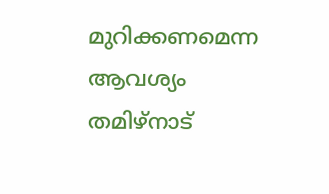മുറിക്കണമെന്ന ആവശ്യം തമിഴ്നാട്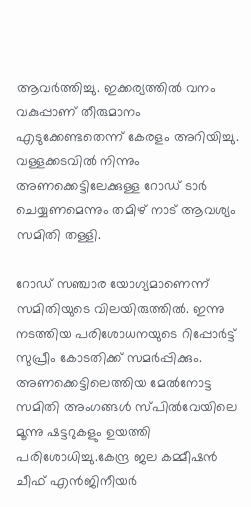ആവർത്തിച്ചു. ഇക്കര്യത്തിൽ വനം വകുപ്പാണ് തീരുമാനം എടുക്കേണ്ടതെന്ന് കേരളം അറിയിച്ചു. വള്ളക്കടവിൽ നിന്നും അണക്കെട്ടിലേക്കുള്ള റോഡ് ടാർ ചെയ്യണമെന്നും തമിഴ് നാട് ആവശ്യം സമിതി തള്ളി.

റോഡ് സഞ്ചാര യോഗ്യമാണെന്ന് സമിതിയുടെ വിലയിരുത്തിൽ. ഇന്നു നടത്തിയ പരിശോധനയുടെ റിപ്പോർട്ട് സുപ്രീം കോടതിക്ക് സമർപ്പിക്കും. അണക്കെട്ടിലെത്തിയ മേൽനോട്ട സമിതി അംഗങ്ങൾ സ്പിൽവേയിലെ മൂന്നു ഷട്ടറുകളും ഉയത്തി പരിശോധിച്ചു.കേന്ദ്ര ജല കമ്മീഷൻ ചീഫ് എൻജിനീയർ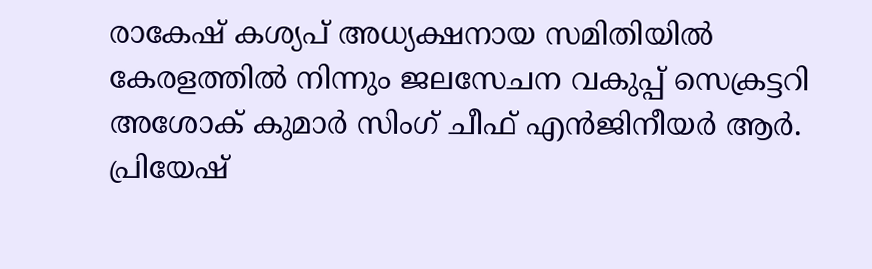രാകേഷ് കശ്യപ് അധ്യക്ഷനായ സമിതിയിൽ കേരളത്തിൽ നിന്നും ജലസേചന വകുപ്പ് സെക്രട്ടറി അശോക് കുമാർ സിംഗ് ചീഫ് എൻജിനീയർ ആർ. പ്രിയേഷ്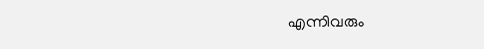എന്നിവരും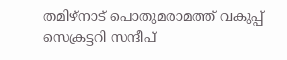തമിഴ്നാട് പൊതുമരാമത്ത് വകുപ്പ് സെക്രട്ടറി സന്ദീപ്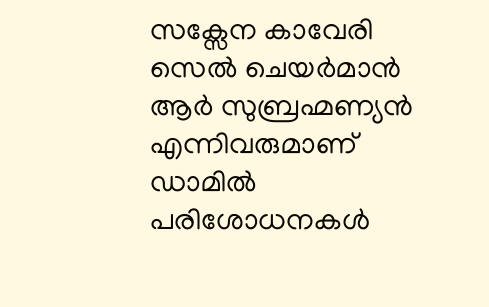സക്സേന കാവേരി സെൽ ചെയ‍ർമാൻ ആർ സുബ്രഹ്മണ്യൻ എന്നിവരുമാണ് ഡാമിൽ പരിശോധനകൾ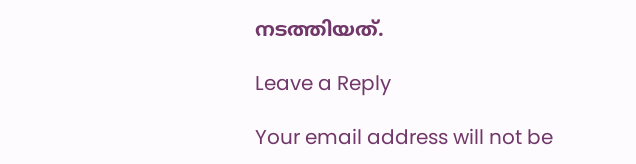നടത്തിയത്.

Leave a Reply

Your email address will not be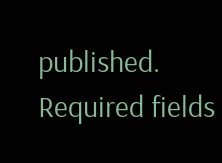published. Required fields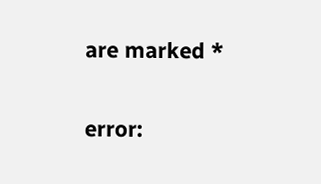are marked *

error: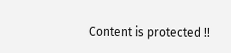Content is protected !!